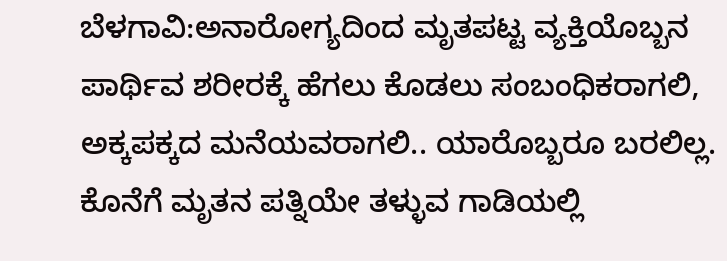ಬೆಳಗಾವಿ:ಅನಾರೋಗ್ಯದಿಂದ ಮೃತಪಟ್ಟ ವ್ಯಕ್ತಿಯೊಬ್ಬನ ಪಾರ್ಥಿವ ಶರೀರಕ್ಕೆ ಹೆಗಲು ಕೊಡಲು ಸಂಬಂಧಿಕರಾಗಲಿ, ಅಕ್ಕಪಕ್ಕದ ಮನೆಯವರಾಗಲಿ.. ಯಾರೊಬ್ಬರೂ ಬರಲಿಲ್ಲ. ಕೊನೆಗೆ ಮೃತನ ಪತ್ನಿಯೇ ತಳ್ಳುವ ಗಾಡಿಯಲ್ಲಿ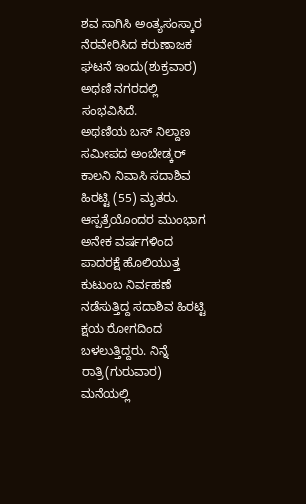ಶವ ಸಾಗಿಸಿ ಅಂತ್ಯಸಂಸ್ಕಾರ ನೆರವೇರಿಸಿದ ಕರುಣಾಜಕ ಘಟನೆ ಇಂದು(ಶುಕ್ರವಾರ) ಅಥಣಿ ನಗರದಲ್ಲಿ ಸಂಭವಿಸಿದೆ.
ಅಥಣಿಯ ಬಸ್ ನಿಲ್ದಾಣ ಸಮೀಪದ ಅಂಬೇಡ್ಕರ್ ಕಾಲನಿ ನಿವಾಸಿ ಸದಾಶಿವ ಹಿರಟ್ಟಿ (55) ಮೃತರು. ಆಸ್ಪತ್ರೆಯೊಂದರ ಮುಂಭಾಗ ಅನೇಕ ವರ್ಷಗಳಿಂದ ಪಾದರಕ್ಷೆ ಹೊಲಿಯುತ್ತ ಕುಟುಂಬ ನಿರ್ವಹಣೆ ನಡೆಸುತ್ತಿದ್ದ ಸದಾಶಿವ ಹಿರಟ್ಟಿ ಕ್ಷಯ ರೋಗದಿಂದ ಬಳಲುತ್ತಿದ್ದರು. ನಿನ್ನೆ ರಾತ್ರಿ(ಗುರುವಾರ) ಮನೆಯಲ್ಲಿ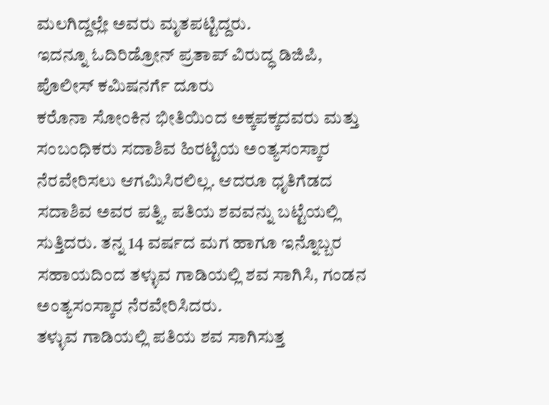ಮಲಗಿದ್ದಲ್ಲೇ ಅವರು ಮೃತಪಟ್ಟಿದ್ದರು.
ಇದನ್ನೂ ಓದಿರಿಡ್ರೋನ್ ಪ್ರತಾಪ್ ವಿರುದ್ಧ ಡಿಜಿಪಿ, ಪೊಲೀಸ್ ಕಮಿಷನರ್ಗೆ ದೂರು
ಕರೊನಾ ಸೋಂಕಿನ ಭೀತಿಯಿಂದ ಅಕ್ಕಪಕ್ಕದವರು ಮತ್ತು ಸಂಬಂಧಿಕರು ಸದಾಶಿವ ಹಿರಟ್ಟಿಯ ಅಂತ್ಯಸಂಸ್ಕಾರ ನೆರವೇರಿಸಲು ಆಗಮಿಸಿರಲಿಲ್ಲ. ಆದರೂ ಧೃತಿಗೆಡದ ಸದಾಶಿವ ಅವರ ಪತ್ನಿ, ಪತಿಯ ಶವವನ್ನು ಬಟ್ಟೆಯಲ್ಲಿ ಸುತ್ತಿದರು. ತನ್ನ 14 ವರ್ಷದ ಮಗ ಹಾಗೂ ಇನ್ನೊಬ್ಬರ ಸಹಾಯದಿಂದ ತಳ್ಳುವ ಗಾಡಿಯಲ್ಲಿ ಶವ ಸಾಗಿಸಿ, ಗಂಡನ ಅಂತ್ಯಸಂಸ್ಕಾರ ನೆರವೇರಿಸಿದರು.
ತಳ್ಳುವ ಗಾಡಿಯಲ್ಲಿ ಪತಿಯ ಶವ ಸಾಗಿಸುತ್ತ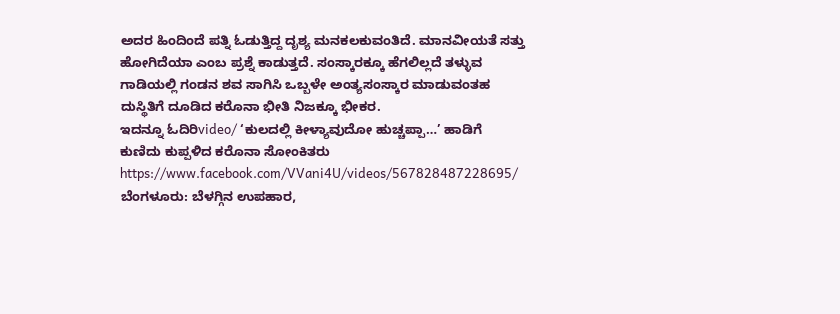ಅದರ ಹಿಂದಿಂದೆ ಪತ್ನಿ ಓಡುತ್ತಿದ್ದ ದೃಶ್ಯ ಮನಕಲಕುವಂತಿದೆ. ಮಾನವೀಯತೆ ಸತ್ತು ಹೋಗಿದೆಯಾ ಎಂಬ ಪ್ರಶ್ನೆ ಕಾಡುತ್ತದೆ. ಸಂಸ್ಕಾರಕ್ಕೂ ಹೆಗಲಿಲ್ಲದೆ ತಳ್ಳುವ ಗಾಡಿಯಲ್ಲಿ ಗಂಡನ ಶವ ಸಾಗಿಸಿ ಒಬ್ಬಳೇ ಅಂತ್ಯಸಂಸ್ಕಾರ ಮಾಡುವಂತಹ ದುಸ್ಥಿತಿಗೆ ದೂಡಿದ ಕರೊನಾ ಭೀತಿ ನಿಜಕ್ಕೂ ಭೀಕರ.
ಇದನ್ನೂ ಓದಿರಿvideo/ ‘ಕುಲದಲ್ಲಿ ಕೀಳ್ಯಾವುದೋ ಹುಚ್ಚಪ್ಪಾ…’ ಹಾಡಿಗೆ ಕುಣಿದು ಕುಪ್ಪಳಿದ ಕರೊನಾ ಸೋಂಕಿತರು
https://www.facebook.com/VVani4U/videos/567828487228695/
ಬೆಂಗಳೂರು: ಬೆಳಗ್ಗಿನ ಉಪಹಾರ,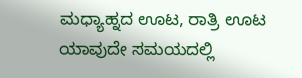ಮಧ್ಯಾಹ್ನದ ಊಟ, ರಾತ್ರಿ ಊಟ ಯಾವುದೇ ಸಮಯದಲ್ಲಿ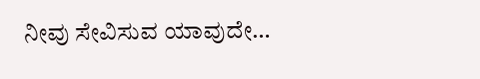ನೀವು ಸೇವಿಸುವ ಯಾವುದೇ…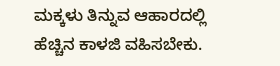ಮಕ್ಕಳು ತಿನ್ನುವ ಆಹಾರದಲ್ಲಿ ಹೆಚ್ಚಿನ ಕಾಳಜಿ ವಹಿಸಬೇಕು.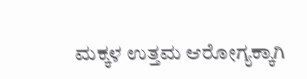ಮಕ್ಕಳ ಉತ್ತಮ ಆರೋಗ್ಯಕ್ಕಾಗಿ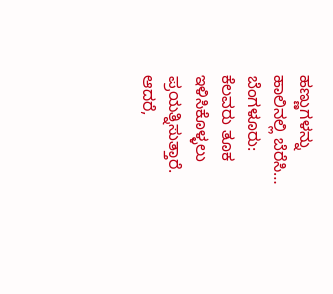ಹಣ್ಣುಗಳನ್ನು ಹಾಲಿನಲ್ಲಿ ಬೆರೆಸಿ…
ಬೆಂಗಳೂರು: ಕೆಲವರು ತೂಕ ಇಳಿಸಿಕೊಳ್ಳಲು ಪ್ರಯತ್ನಿಸುತ್ತಾರೆ. ಆದರೆ,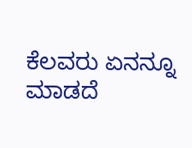ಕೆಲವರು ಏನನ್ನೂ ಮಾಡದೆ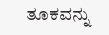ತೂಕವನ್ನು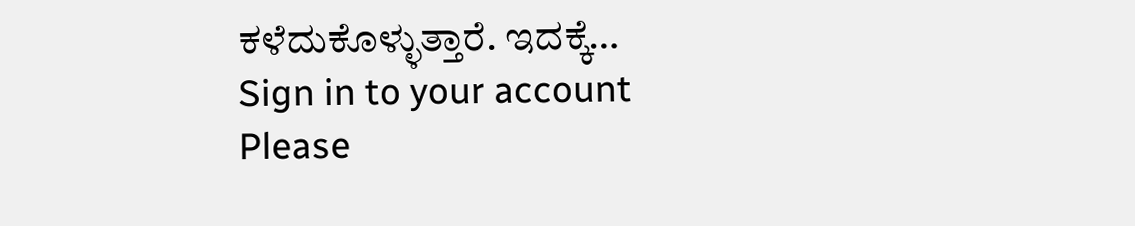ಕಳೆದುಕೊಳ್ಳುತ್ತಾರೆ. ಇದಕ್ಕೆ…
Sign in to your account
Please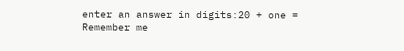enter an answer in digits:20 + one =
Remember me